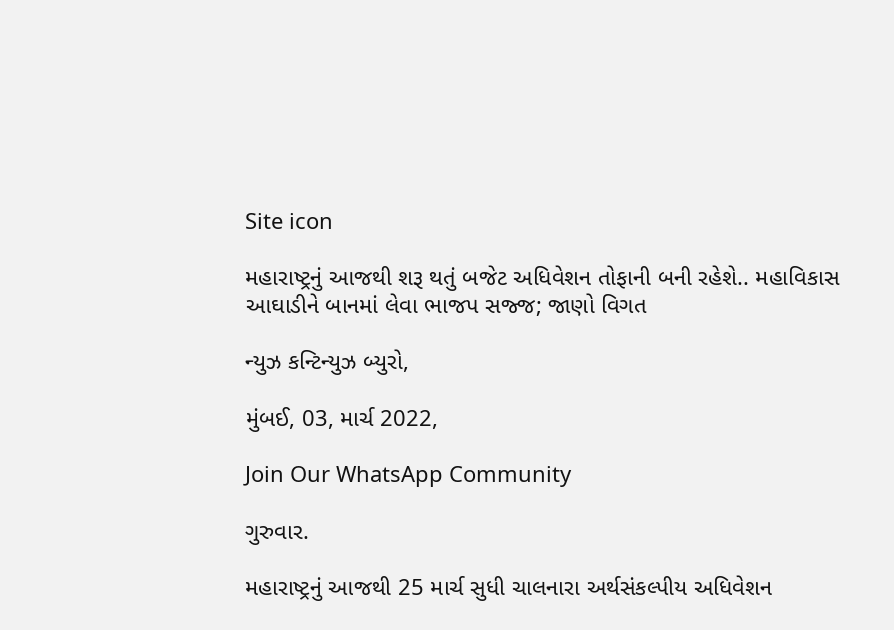Site icon

મહારાષ્ટ્રનું આજથી શરૂ થતું બજેટ અધિવેશન તોફાની બની રહેશે.. મહાવિકાસ આઘાડીને બાનમાં લેવા ભાજપ સજ્જ; જાણો વિગત

ન્યુઝ કન્ટિન્યુઝ બ્યુરો,

મુંબઈ, 03, માર્ચ 2022,

Join Our WhatsApp Community

ગુરુવાર.

મહારાષ્ટ્રનું આજથી 25 માર્ચ સુધી ચાલનારા અર્થસંકલ્પીય અધિવેશન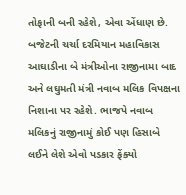તોફાની બની રહેશે, એવા એંધાણ છે. બજેટની ચર્ચા દરમિયાન મહાવિકાસ આઘાડીના બે મંત્રીઓના રાજીનામા બાદ અને લઘુમતી મંત્રી નવાબ મલિક વિપક્ષના નિશાના પર રહેશે. ભાજપે નવાબ મલિકનું રાજીનામું કોઈ પણ હિસાબે લઈને લેશે એવો પડકાર ફેંક્યો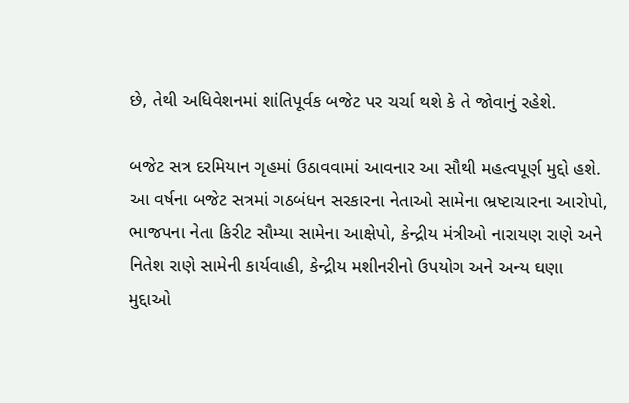છે, તેથી અધિવેશનમાં શાંતિપૂર્વક બજેટ પર ચર્ચા થશે કે તે જોવાનું રહેશે.

બજેટ સત્ર દરમિયાન ગૃહમાં ઉઠાવવામાં આવનાર આ સૌથી મહત્વપૂર્ણ મુદ્દો હશે. આ વર્ષના બજેટ સત્રમાં ગઠબંધન સરકારના નેતાઓ સામેના ભ્રષ્ટાચારના આરોપો, ભાજપના નેતા કિરીટ સૌમ્યા સામેના આક્ષેપો, કેન્દ્રીય મંત્રીઓ નારાયણ રાણે અને નિતેશ રાણે સામેની કાર્યવાહી, કેન્દ્રીય મશીનરીનો ઉપયોગ અને અન્ય ઘણા મુદ્દાઓ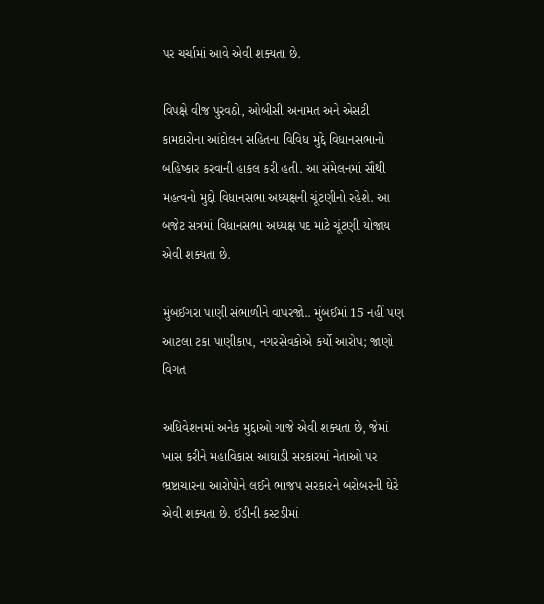પર ચર્ચામાં આવે એવી શક્યતા છે.

વિપક્ષે વીજ પુરવઠો, ઓબીસી અનામત અને એસટી કામદારોના આંદોલન સહિતના વિવિધ મુદ્દે વિધાનસભાનો બહિષ્કાર કરવાની હાકલ કરી હતી. આ સંમેલનમાં સૌથી મહત્વનો મુદ્દો વિધાનસભા અધ્યક્ષની ચૂંટણીનો રહેશે. આ બજેટ સત્રમાં વિધાનસભા અધ્યક્ષ પદ માટે ચૂંટણી યોજાય એવી શક્યતા છે.

મુંબઈગરા પાણી સંભાળીને વાપરજો.. મુંબઈમાં 15 નહીં પણ આટલા ટકા પાણીકાપ, નગરસેવકોએ કર્યો આરોપ; જાણો વિગત

અધિવેશનમાં અનેક મુદ્દાઓ ગાજે એવી શક્યતા છે, જેમાં ખાસ કરીને મહાવિકાસ આઘાડી સરકારમાં નેતાઓ પર ભ્રષ્ટાચારના આરોપોને લઈને ભાજપ સરકારને બરોબરની ઘેરે એવી શક્યતા છે. ઈડીની કસ્ટડીમાં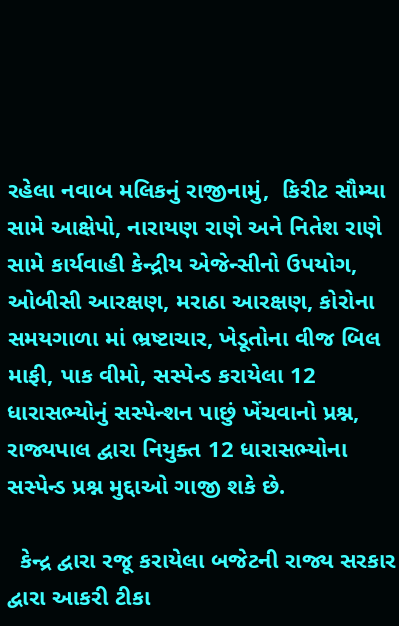રહેલા નવાબ મલિકનું રાજીનામું,  કિરીટ સૌમ્યા સામે આક્ષેપો, નારાયણ રાણે અને નિતેશ રાણે સામે કાર્યવાહી કેન્દ્રીય એજેન્સીનો ઉપયોગ, ઓબીસી આરક્ષણ, મરાઠા આરક્ષણ, કોરોના સમયગાળા માં ભ્રષ્ટાચાર, ખેડૂતોના વીજ બિલ માફી, પાક વીમો, સસ્પેન્ડ કરાયેલા 12 ધારાસભ્યોનું સસ્પેન્શન પાછું ખેંચવાનો પ્રશ્ન,  રાજ્યપાલ દ્વારા નિયુક્ત 12 ધારાસભ્યોના સસ્પેન્ડ પ્રશ્ન મુદ્દાઓ ગાજી શકે છે.

  કેન્દ્ર દ્વારા રજૂ કરાયેલા બજેટની રાજ્ય સરકાર દ્વારા આકરી ટીકા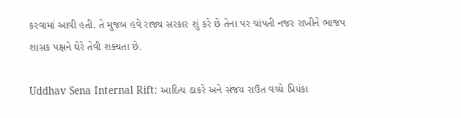કરવામાં આવી હતી. તે મુજબ હવે રાજ્ય સરકાર શું કરે છે તેના પર ચાંપતી નજર રાખીને ભાજપ શાસક પક્ષને ઘેરે તેવી શક્યતા છે.

Uddhav Sena Internal Rift: આદિત્ય ઠાકરે અને સંજય રાઉત વચ્ચે પ્રિયંકા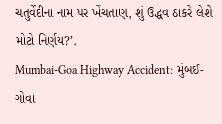ચતુર્વેદીના નામ પર ખેંચતાણ, શું ઉદ્ધવ ઠાકરે લેશે મોટો નિર્ણય?’.
Mumbai-Goa Highway Accident: મુંબઈ-ગોવા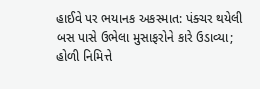હાઈવે પર ભયાનક અકસ્માત: પંક્ચર થયેલી બસ પાસે ઉભેલા મુસાફરોને કારે ઉડાવ્યા; હોળી નિમિત્તે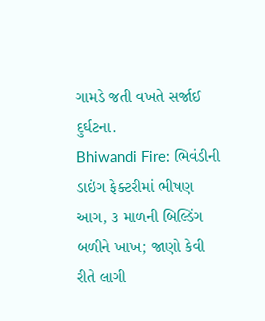ગામડે જતી વખતે સર્જાઈ દુર્ઘટના.
Bhiwandi Fire: ભિવંડીની ડાઇંગ ફેક્ટરીમાં ભીષણ આગ, ૩ માળની બિલ્ડિંગ બળીને ખાખ; જાણો કેવી રીતે લાગી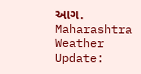આગ.
Maharashtra Weather Update: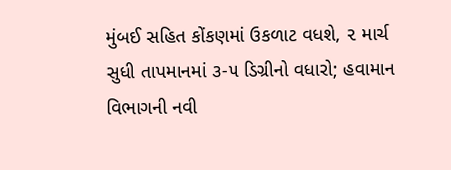મુંબઈ સહિત કોંકણમાં ઉકળાટ વધશે, ૨ માર્ચ સુધી તાપમાનમાં ૩-૫ ડિગ્રીનો વધારો; હવામાન વિભાગની નવી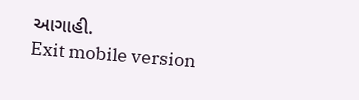આગાહી.
Exit mobile version